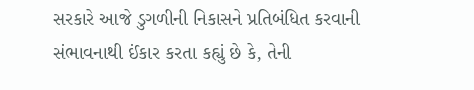સરકારે આજે ડુગળીની નિકાસને પ્રતિબંધિત કરવાની સંભાવનાથી ઈંકાર કરતા કહ્યું છે કે, તેની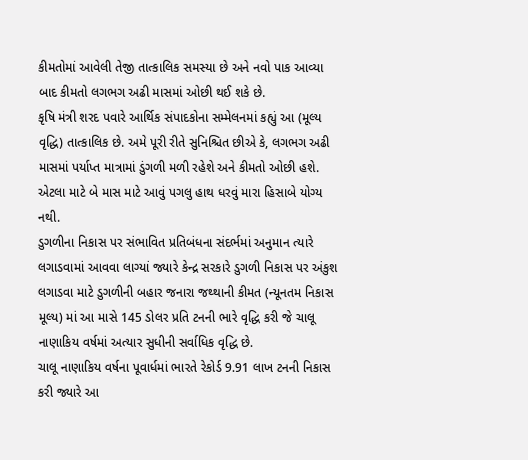કીમતોમાં આવેલી તેજી તાત્કાલિક સમસ્યા છે અને નવો પાક આવ્યા બાદ કીમતો લગભગ અઢી માસમાં ઓછી થઈ શકે છે.
કૃષિ મંત્રી શરદ પવારે આર્થિક સંપાદકોના સમ્મેલનમાં કહ્યું આ (મૂલ્ય વૃદ્ધિ) તાત્કાલિક છે. અમે પૂરી રીતે સુનિશ્ચિત છીએ કે, લગભગ અઢી માસમાં પર્યાપ્ત માત્રામાં ડુંગળી મળી રહેશે અને કીમતો ઓછી હશે. એટલા માટે બે માસ માટે આવું પગલુ હાથ ધરવું મારા હિસાબે યોગ્ય નથી.
ડુગળીના નિકાસ પર સંભાવિત પ્રતિબંધના સંદર્ભમાં અનુમાન ત્યારે લગાડવામાં આવવા લાગ્યાં જ્યારે કેન્દ્ર સરકારે ડુગળી નિકાસ પર અંકુશ લગાડવા માટે ડુગળીની બહાર જનારા જથ્થાની કીમત (ન્યૂનતમ નિકાસ મૂલ્ય) માં આ માસે 145 ડોલર પ્રતિ ટનની ભારે વૃદ્ધિ કરી જે ચાલૂ નાણાકિય વર્ષમાં અત્યાર સુધીની સર્વાધિક વૃદ્ધિ છે.
ચાલૂ નાણાકિય વર્ષના પૂવાર્ધમાં ભારતે રેકોર્ડ 9.91 લાખ ટનની નિકાસ કરી જ્યારે આ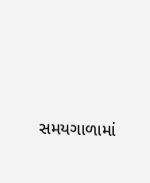સમયગાળામાં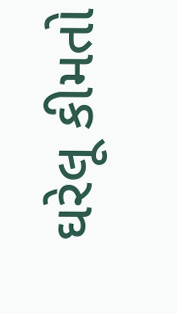ઘરેલૂ કીમતો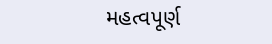મહત્વપૂર્ણ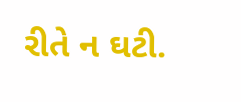રીતે ન ઘટી.